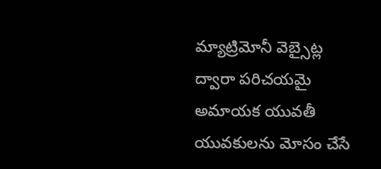మ్యాట్రిమోనీ వెబ్సైట్ల ద్వారా పరిచయమై అమాయక యువతీ యువకులను మోసం చేసే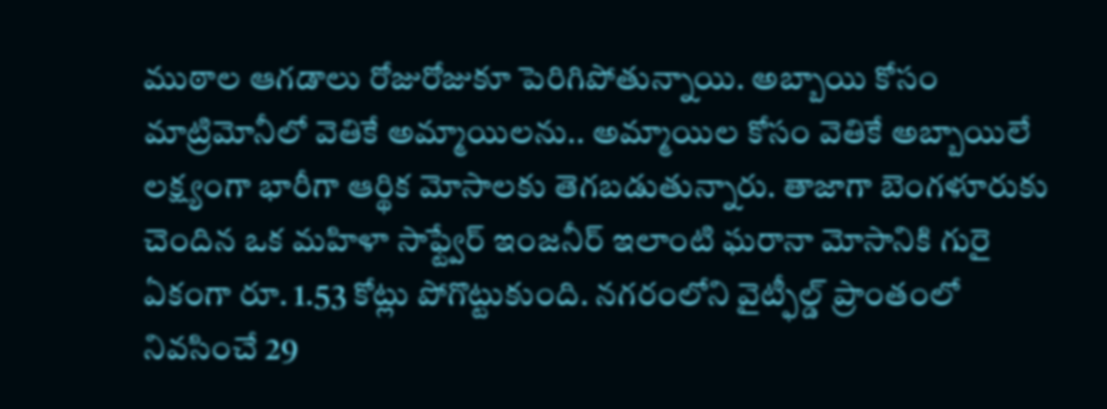ముఠాల ఆగడాలు రోజురోజుకూ పెరిగిపోతున్నాయి. అబ్బాయి కోసం మాట్రిమోనీలో వెతికే అమ్మాయిలను.. అమ్మాయిల కోసం వెతికే అబ్బాయిలే లక్ష్యంగా భారీగా ఆర్థిక మోసాలకు తెగబడుతున్నారు. తాజాగా బెంగళూరుకు చెందిన ఒక మహిళా సాఫ్ట్వేర్ ఇంజనీర్ ఇలాంటి ఘరానా మోసానికి గురై ఏకంగా రూ. 1.53 కోట్లు పోగొట్టుకుంది. నగరంలోని వైట్ఫీల్డ్ ప్రాంతంలో నివసించే 29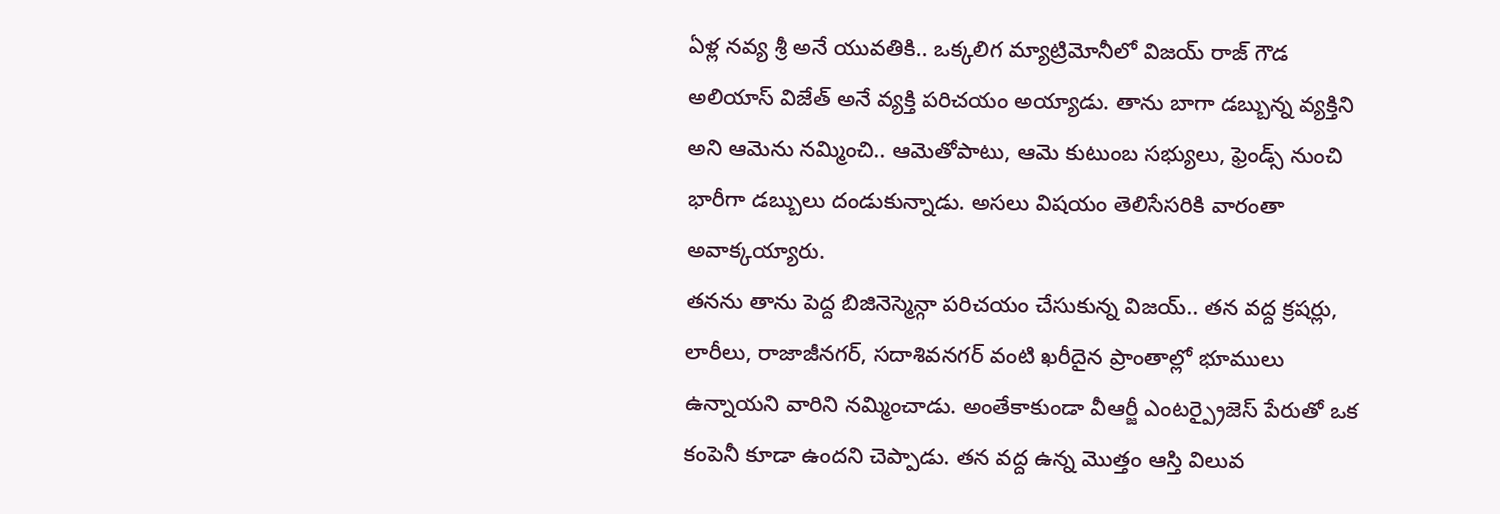ఏళ్ల నవ్య శ్రీ అనే యువతికి.. ఒక్కలిగ మ్యాట్రిమోనీలో విజయ్ రాజ్ గౌడ అలియాస్ విజేత్ అనే వ్యక్తి పరిచయం అయ్యాడు. తాను బాగా డబ్బున్న వ్యక్తిని అని ఆమెను నమ్మించి.. ఆమెతోపాటు, ఆమె కుటుంబ సభ్యులు, ఫ్రెండ్స్ నుంచి భారీగా డబ్బులు దండుకున్నాడు. అసలు విషయం తెలిసేసరికి వారంతా అవాక్కయ్యారు.
తనను తాను పెద్ద బిజినెస్మెన్గా పరిచయం చేసుకున్న విజయ్.. తన వద్ద క్రషర్లు, లారీలు, రాజాజీనగర్, సదాశివనగర్ వంటి ఖరీదైన ప్రాంతాల్లో భూములు ఉన్నాయని వారిని నమ్మించాడు. అంతేకాకుండా వీఆర్జీ ఎంటర్ప్రైజెస్ పేరుతో ఒక కంపెనీ కూడా ఉందని చెప్పాడు. తన వద్ద ఉన్న మొత్తం ఆస్తి విలువ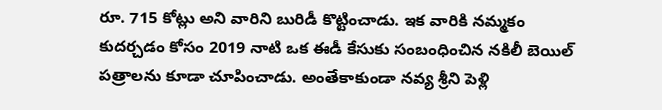రూ. 715 కోట్లు అని వారిని బురిడీ కొట్టించాడు. ఇక వారికి నమ్మకం కుదర్చడం కోసం 2019 నాటి ఒక ఈడీ కేసుకు సంబంధించిన నకిలీ బెయిల్ పత్రాలను కూడా చూపించాడు. అంతేకాకుండా నవ్య శ్రీని పెళ్లి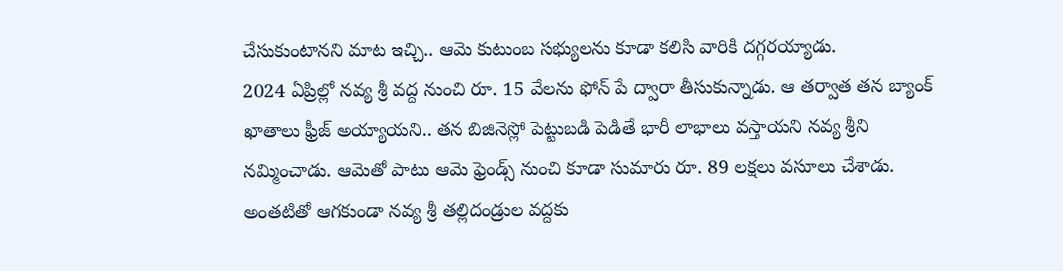చేసుకుంటానని మాట ఇచ్చి.. ఆమె కుటుంబ సభ్యులను కూడా కలిసి వారికి దగ్గరయ్యాడు.
2024 ఏప్రిల్లో నవ్య శ్రీ వద్ద నుంచి రూ. 15 వేలను ఫోన్ పే ద్వారా తీసుకున్నాడు. ఆ తర్వాత తన బ్యాంక్ ఖాతాలు ఫ్రీజ్ అయ్యాయని.. తన బిజినెస్లో పెట్టుబడి పెడితే భారీ లాభాలు వస్తాయని నవ్య శ్రీని నమ్మించాడు. ఆమెతో పాటు ఆమె ఫ్రెండ్స్ నుంచి కూడా సుమారు రూ. 89 లక్షలు వసూలు చేశాడు. అంతటితో ఆగకుండా నవ్య శ్రీ తల్లిదండ్రుల వద్దకు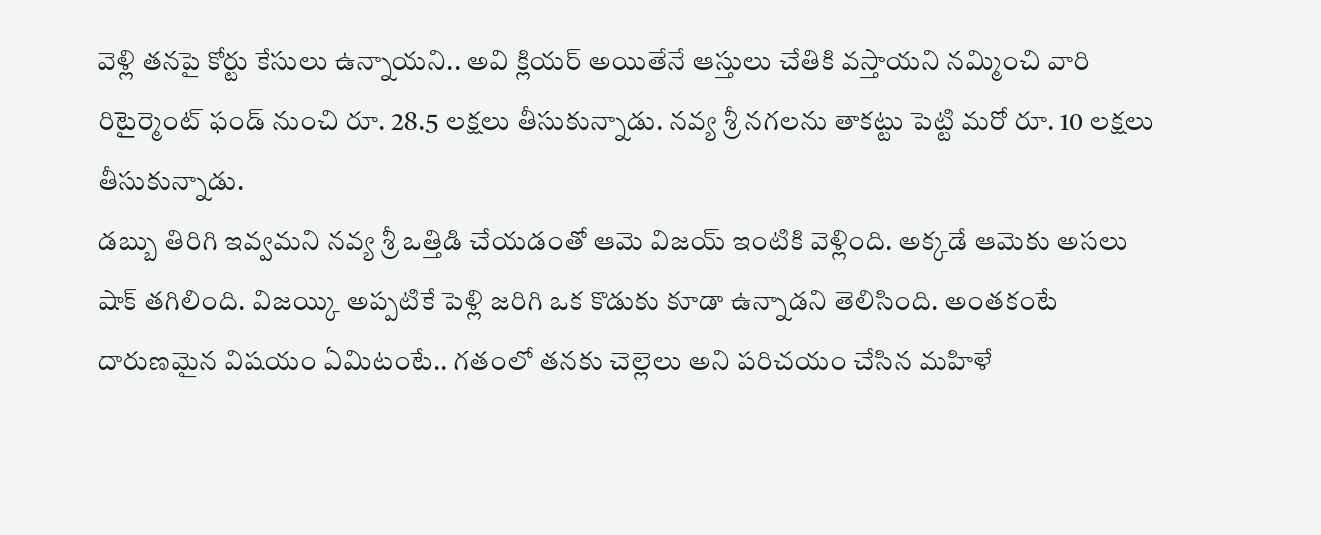వెళ్లి తనపై కోర్టు కేసులు ఉన్నాయని.. అవి క్లియర్ అయితేనే ఆస్తులు చేతికి వస్తాయని నమ్మించి వారి రిటైర్మెంట్ ఫండ్ నుంచి రూ. 28.5 లక్షలు తీసుకున్నాడు. నవ్య శ్రీ నగలను తాకట్టు పెట్టి మరో రూ. 10 లక్షలు తీసుకున్నాడు.
డబ్బు తిరిగి ఇవ్వమని నవ్య శ్రీ ఒత్తిడి చేయడంతో ఆమె విజయ్ ఇంటికి వెళ్లింది. అక్కడే ఆమెకు అసలు షాక్ తగిలింది. విజయ్కి అప్పటికే పెళ్లి జరిగి ఒక కొడుకు కూడా ఉన్నాడని తెలిసింది. అంతకంటే దారుణమైన విషయం ఏమిటంటే.. గతంలో తనకు చెల్లెలు అని పరిచయం చేసిన మహిళే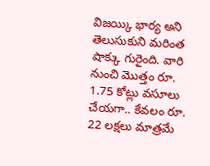విజయ్కి భార్య అని తెలుసుకుని మరింత షాక్కు గురైంది. వారి నుంచి మొత్తం రూ. 1.75 కోట్లు వసూలు చేయగా.. కేవలం రూ. 22 లక్షలు మాత్రమే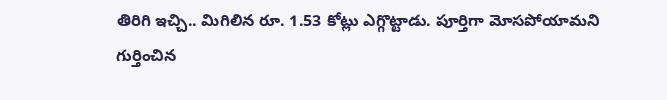తిరిగి ఇచ్చి.. మిగిలిన రూ. 1.53 కోట్లు ఎగ్గొట్టాడు. పూర్తిగా మోసపోయామని గుర్తించిన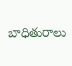బాధితురాలు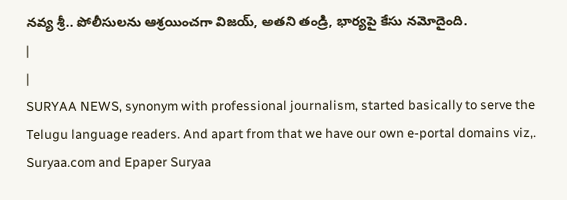నవ్య శ్రీ.. పోలీసులను ఆశ్రయించగా విజయ్, అతని తండ్రి, భార్యపై కేసు నమోదైంది.
|
|
SURYAA NEWS, synonym with professional journalism, started basically to serve the Telugu language readers. And apart from that we have our own e-portal domains viz,. Suryaa.com and Epaper Suryaa